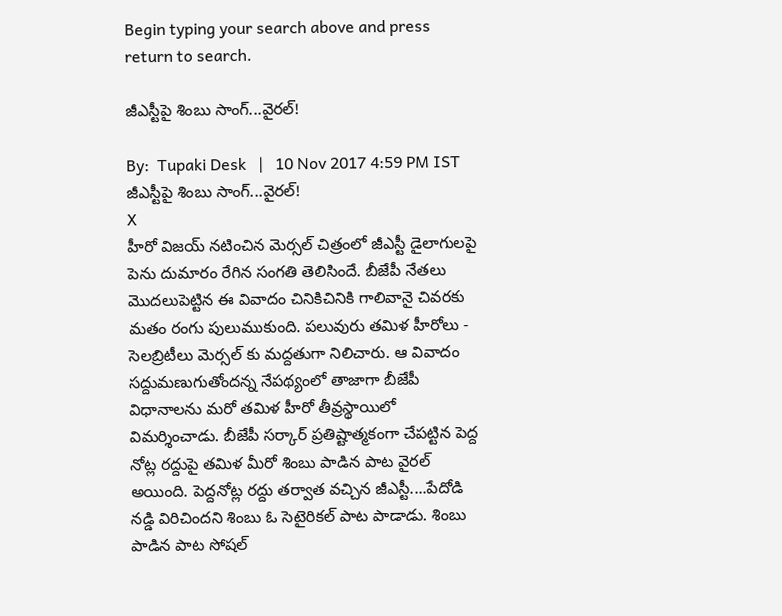Begin typing your search above and press return to search.

జీఎస్టీపై శింబు సాంగ్‌...వైర‌ల్‌!

By:  Tupaki Desk   |   10 Nov 2017 4:59 PM IST
జీఎస్టీపై శింబు సాంగ్‌...వైర‌ల్‌!
X
హీరో విజ‌య్ న‌టించిన మెర్స‌ల్ చిత్రంలో జీఎస్టీ డైలాగుల‌పై పెను దుమారం రేగిన సంగ‌తి తెలిసిందే. బీజేపీ నేత‌లు మొద‌లుపెట్టిన ఈ వివాదం చినికిచినికి గాలివానై చివ‌ర‌కు మతం రంగు పులుముకుంది. ప‌లువురు త‌మిళ హీరోలు - సెల‌బ్రిటీలు మెర్స‌ల్ కు మ‌ద్ద‌తుగా నిలిచారు. ఆ వివాదం స‌ద్దుమ‌ణుగుతోంద‌న్న నేప‌థ్యంలో తాజాగా బీజేపీ విధానాల‌ను మ‌రో త‌మిళ‌ హీరో తీవ్ర‌స్థాయిలో విమ‌ర్శించాడు. బీజేపీ స‌ర్కార్ ప్ర‌తిష్టాత్మ‌కంగా చేప‌ట్టిన పెద్ద నోట్ల రద్దుపై త‌మిళ మీరో శింబు పాడిన పాట వైర‌ల్ అయింది. పెద్దనోట్ల రద్దు తర్వాత వచ్చిన జీఎస్టీ....పేదోడి న‌డ్డి విరిచింద‌ని శింబు ఓ సెటైరికల్ పాట పాడాడు. శింబు పాడిన పాట సోషల్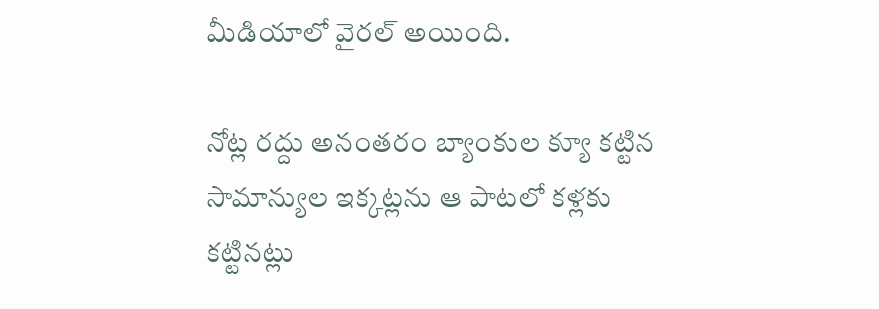మీడియాలో వైర‌ల్ అయింది.

నోట్ల రద్దు అనంత‌రం బ్యాంకుల క్యూ క‌ట్టిన సామాన్యుల ఇక్కట్లను ఆ పాటలో కళ్లకు కట్టినట్లు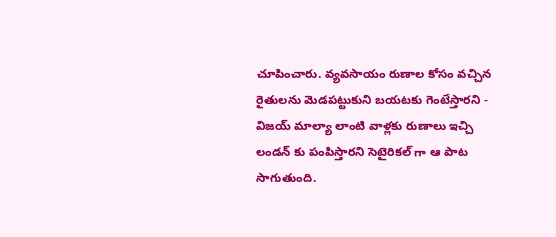చూపించారు. వ్యవసాయం రుణాల కోసం వ‌చ్చిన రైతుల‌ను మెడపట్టుకుని బయటకు గెంటేస్తారని - విజయ్ మాల్యా లాంటి వాళ్ల‌కు రుణాలు ఇచ్చి లండన్‌ కు పంపిస్తారని సెటైరిక‌ల్ గా ఆ పాట సాగుతుంది.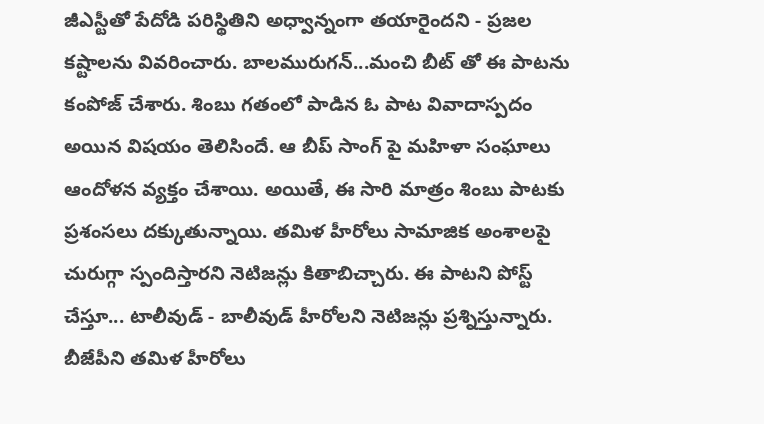జీఎస్టీతో పేదోడి పరిస్థితిని అధ్వాన్నంగా త‌యారైంద‌ని - ప్రజల కష్టాలను వివరించారు. బాలమురుగన్...మంచి బీట్ తో ఈ పాట‌ను కంపోజ్ చేశారు. శింబు గతంలో పాడిన ఓ పాట వివాదాస్పదం అయిన విషయం తెలిసిందే. ఆ బీప్ సాంగ్ పై మహిళా సంఘాలు ఆందోళన వ్యక్తం చేశాయి. అయితే, ఈ సారి మాత్రం శింబు పాట‌కు ప్రశంసలు ద‌క్కుతున్నాయి. త‌మిళ హీరోలు సామాజిక అంశాల‌పై చురుగ్గా స్పందిస్తార‌ని నెటిజ‌న్లు కితాబిచ్చారు. ఈ పాటని పోస్ట్ చేస్తూ... టాలీవుడ్ - బాలీవుడ్ హీరోలని నెటిజ‌న్లు ప్రశ్నిస్తున్నారు. బీజేపీని త‌మిళ హీరోలు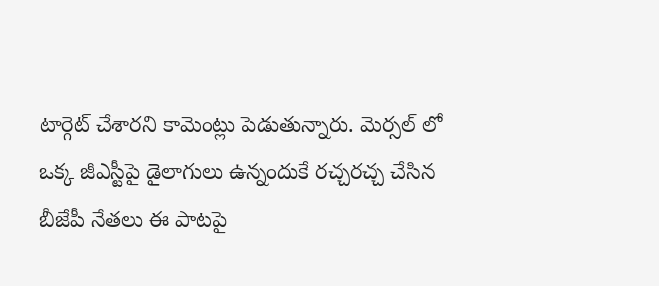టార్గెట్ చేశార‌ని కామెంట్లు పెడుతున్నారు. మెర్స‌ల్ లో ఒక్క జీఎస్టీపై డైలాగులు ఉన్నందుకే ర‌చ్చ‌ర‌చ్చ చేసిన బీజేపీ నేత‌లు ఈ పాట‌పై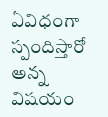ఏవిధంగా స్పందిస్తారో అన్న విష‌యం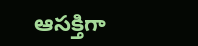ఆస‌క్తిగా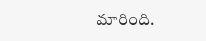మారింది.